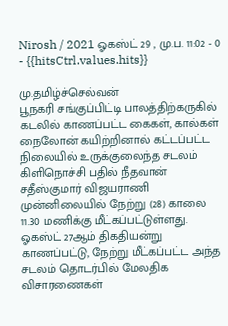Nirosh / 2021 ஓகஸ்ட் 29 , மு.ப. 11:02 - 0 - {{hitsCtrl.values.hits}}

மு.தமிழ்ச்செல்வன்
பூநகரி சங்குப்பிட்டி பாலத்திற்கருகில் கடலில் காணப்பட்ட கைகள், கால்கள் நைலோன் கயிற்றினால் கட்டப்பட்ட நிலையில் உருக்குலைந்த சடலம் கிளிநொச்சி பதில் நீதவான் சதீஸ்குமார் விஜயராணி முன்னிலையில் நேற்று (28) காலை 11.30 மணிக்கு மீட்கப்பட்டுள்ளது.
ஓகஸ்ட் 27ஆம் திகதியன்று காணப்பட்டு, நேற்று மீட்கப்பட்ட அந்த சடலம் தொடர்பில் மேலதிக விசாரணைகள்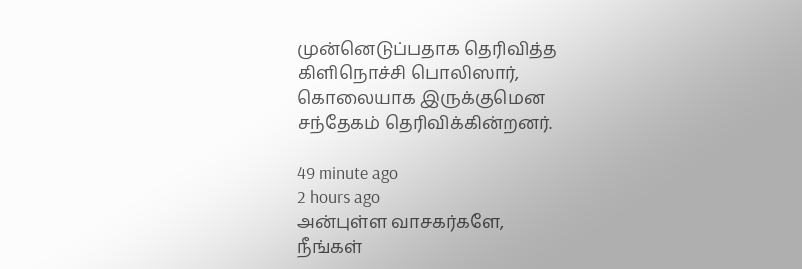முன்னெடுப்பதாக தெரிவித்த கிளிநொச்சி பொலிஸார், கொலையாக இருக்குமென சந்தேகம் தெரிவிக்கின்றனர்.

49 minute ago
2 hours ago
அன்புள்ள வாசகர்களே,
நீங்கள்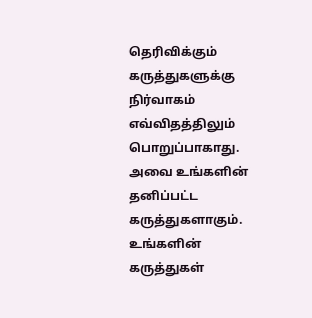தெரிவிக்கும் கருத்துகளுக்கு நிர்வாகம் எவ்விதத்திலும் பொறுப்பாகாது. அவை உங்களின் தனிப்பட்ட கருத்துகளாகும். உங்களின் கருத்துகள்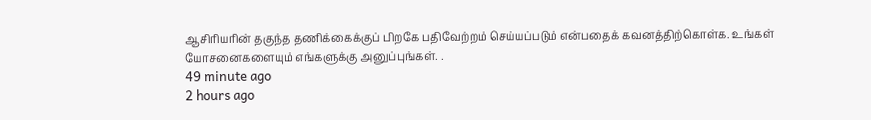ஆசிரியரின் தகுந்த தணிக்கைக்குப் பிறகே பதிவேற்றம் செய்யப்படும் என்பதைக் கவனத்திற்கொள்க. உங்கள் யோசனைகளையும் எங்களுக்கு அனுப்புங்கள். .
49 minute ago
2 hours ago